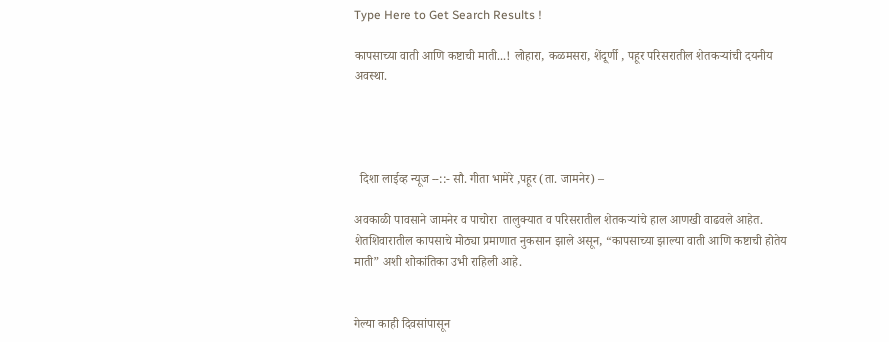Type Here to Get Search Results !

कापसाच्या वाती आणि कष्टाची माती...! लोहारा, कळमसरा, शेंदूर्णी , पहूर परिसरातील शेतकऱ्यांची दयनीय अवस्था.




  दिशा लाईव्ह न्यूज --::- सौ. गीता भामेरे ,पहूर (ता. जामनेर) –

अवकाळी पावसाने जामनेर व पाचोरा  तालुक्यात व परिसरातील शेतकऱ्यांचे हाल आणखी वाढवले आहेत. शेतशिवारातील कापसाचे मोठ्या प्रमाणात नुकसान झाले असून, “कापसाच्या झाल्या वाती आणि कष्टाची होतेय माती” अशी शोकांतिका उभी राहिली आहे.


गेल्या काही दिवसांपासून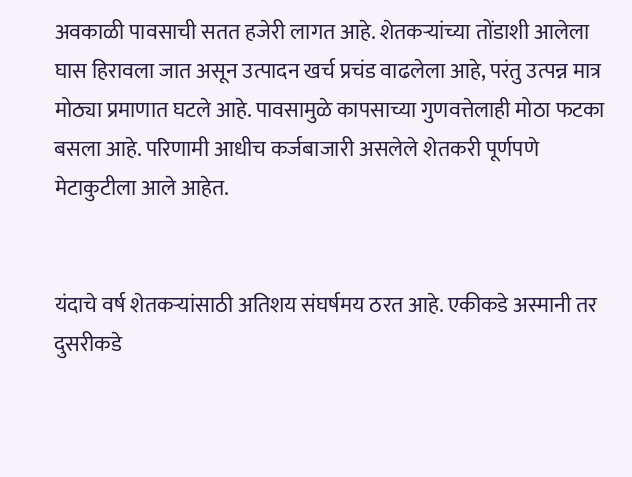अवकाळी पावसाची सतत हजेरी लागत आहे. शेतकऱ्यांच्या तोंडाशी आलेला घास हिरावला जात असून उत्पादन खर्च प्रचंड वाढलेला आहे, परंतु उत्पन्न मात्र मोठ्या प्रमाणात घटले आहे. पावसामुळे कापसाच्या गुणवत्तेलाही मोठा फटका बसला आहे. परिणामी आधीच कर्जबाजारी असलेले शेतकरी पूर्णपणे मेटाकुटीला आले आहेत.


यंदाचे वर्ष शेतकऱ्यांसाठी अतिशय संघर्षमय ठरत आहे. एकीकडे अस्मानी तर दुसरीकडे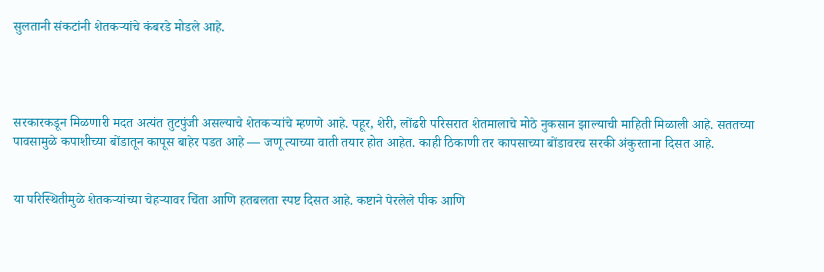सुलतानी संकटांनी शेतकऱ्यांचे कंबरडे मोडले आहे.




सरकारकडून मिळणारी मदत अत्यंत तुटपुंजी असल्याचे शेतकऱ्यांचे म्हणणे आहे. पहूर, शेरी, लोंढरी परिसरात शेतमालाचे मोठे नुकसान झाल्याची माहिती मिळाली आहे. सततच्या पावसामुळे कपाशीच्या बोंडातून कापूस बाहेर पडत आहे — जणू त्याच्या वाती तयार होत आहेत. काही ठिकाणी तर कापसाच्या बोंडावरच सरकी अंकुरताना दिसत आहे.


या परिस्थितीमुळे शेतकऱ्यांच्या चेहऱ्यावर चिंता आणि हतबलता स्पष्ट दिसत आहे. कष्टाने पेरलेले पीक आणि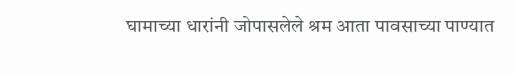घामाच्या धारांनी जोपासलेले श्रम आता पावसाच्या पाण्यात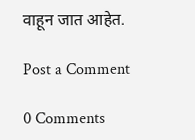वाहून जात आहेत.

Post a Comment

0 Comments